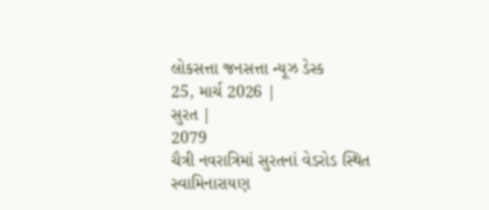લોકસત્તા જનસત્તા ન્યૂઝ ડેસ્ક
25, માર્ચ 2026 |
સુરત |
2079
ચૈત્રી નવરાત્રિમાં સુરતનાં વેડરોડ સ્થિત સ્વામિનારાયણ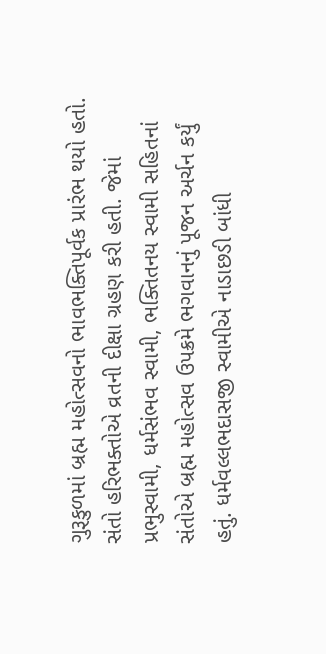ગુરૂકુળમાં બ્રહ્મ મહોત્સવનો ભાવભક્તિપૂર્વક પ્રારંભ થયો હતો. સંતો હરિભક્તોએ વ્રતની દીક્ષા ગ્રહણ કરી હતી. જેમાં પ્રભુસ્વામી, ધર્મસંભવ સ્વામી, ભક્તિતનય સ્વામી સહિતનાં સંતોએ બ્રહ્મ મહોત્સવ ઉપક્રમે ભગવાનનું પૂજન અર્ચન કર્યું હતું. ધર્મવલ્લભદાસજી સ્વામીએ નાડાછડી બાંધી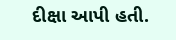દીક્ષા આપી હતી.